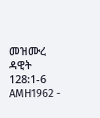መዝሙረ ዳዊት 128:1-6 AMH1962 -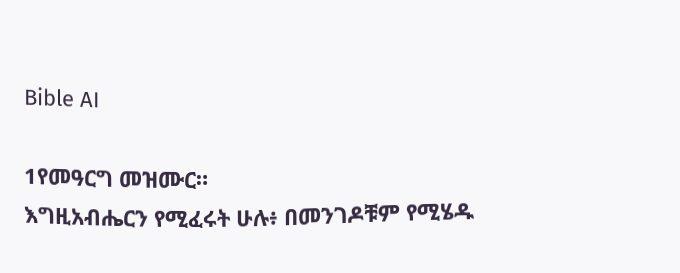Bible AI

1የመዓርግ መዝሙር።
እግዚአብሔርን የሚፈሩት ሁሉ፥ በመንገዶቹም የሚሄዱ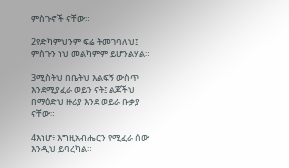ምስጉኖች ናቸው።

2የድካምህንም ፍሬ ትመገባለህ፤ ምስጉን ነህ መልካምም ይሆንልሃል።

3ሚስትህ በቤትህ እልፍኝ ውስጥ እንደሚያፈራ ወይን ናት፤ ልጆችህ በማዕድህ ዙሪያ እንደ ወይራ ቡቃያ ናቸው።

4እነሆ፥ እግዚአብሔርን የሚፈራ ሰው እንዲህ ይባረካል።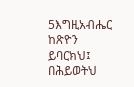5እግዚአብሔር ከጽዮን ይባርክህ፤ በሕይወትህ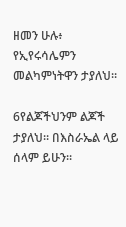ዘመን ሁሉ፥ የኢየሩሳሌምን መልካምነትዋን ታያለህ።

6የልጆችህንም ልጆች ታያለህ። በእስራኤል ላይ ሰላም ይሁን።